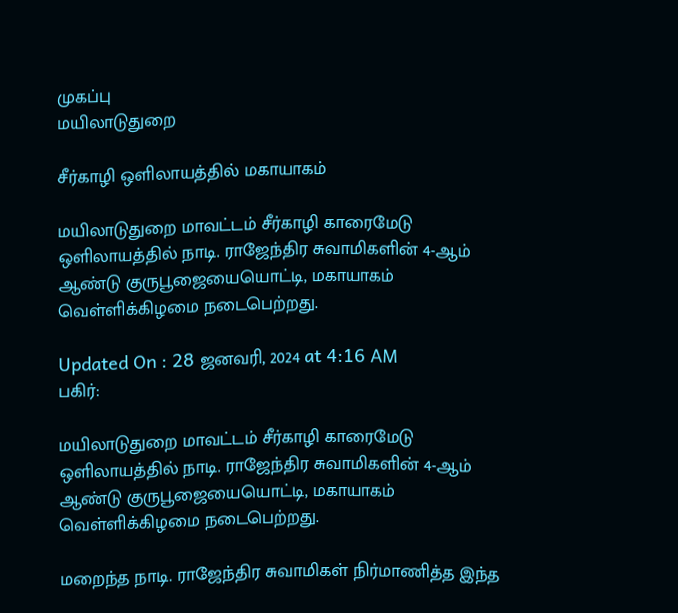முகப்பு
மயிலாடுதுறை

சீர்காழி ஒளிலாயத்தில் மகாயாகம்

மயிலாடுதுறை மாவட்டம் சீர்காழி காரைமேடு ஒளிலாயத்தில் நாடி. ராஜேந்திர சுவாமிகளின் 4-ஆம் ஆண்டு குருபூஜையையொட்டி, மகாயாகம் வெள்ளிக்கிழமை நடைபெற்றது.

Updated On : 28 ஜனவரி, 2024 at 4:16 AM
பகிர்:

மயிலாடுதுறை மாவட்டம் சீர்காழி காரைமேடு ஒளிலாயத்தில் நாடி. ராஜேந்திர சுவாமிகளின் 4-ஆம் ஆண்டு குருபூஜையையொட்டி, மகாயாகம் வெள்ளிக்கிழமை நடைபெற்றது.

மறைந்த நாடி. ராஜேந்திர சுவாமிகள் நிர்மாணித்த இந்த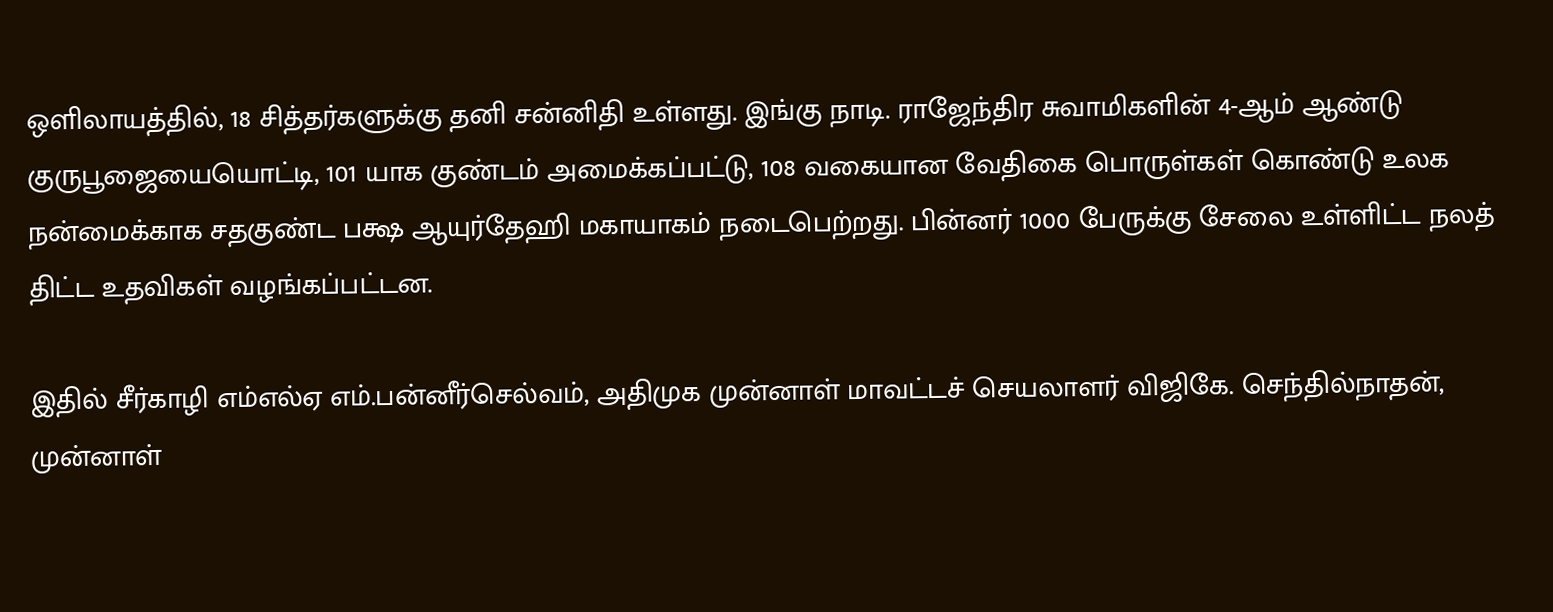ஒளிலாயத்தில், 18 சித்தர்களுக்கு தனி சன்னிதி உள்ளது. இங்கு நாடி. ராஜேந்திர சுவாமிகளின் 4-ஆம் ஆண்டு குருபூஜையையொட்டி, 101 யாக குண்டம் அமைக்கப்பட்டு, 108 வகையான வேதிகை பொருள்கள் கொண்டு உலக நன்மைக்காக சதகுண்ட பக்ஷ ஆயுர்தேஹி மகாயாகம் நடைபெற்றது. பின்னர் 1000 பேருக்கு சேலை உள்ளிட்ட நலத் திட்ட உதவிகள் வழங்கப்பட்டன.

இதில் சீர்காழி எம்எல்ஏ எம்.பன்னீர்செல்வம், அதிமுக முன்னாள் மாவட்டச் செயலாளர் விஜிகே. செந்தில்நாதன், முன்னாள்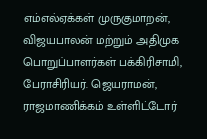எம்எல்ஏக்கள் முருகுமாறன், விஜயபாலன் மற்றும் அதிமுக பொறுப்பாளர்கள் பக்கிரிசாமி, பேராசிரியர். ஜெயராமன், ராஜமாணிக்கம் உள்ளிட்டோர்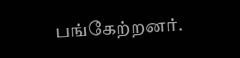பங்கேற்றனர்.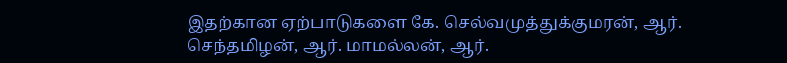இதற்கான ஏற்பாடுகளை கே. செல்வமுத்துக்குமரன், ஆர். செந்தமிழன், ஆர். மாமல்லன், ஆர்.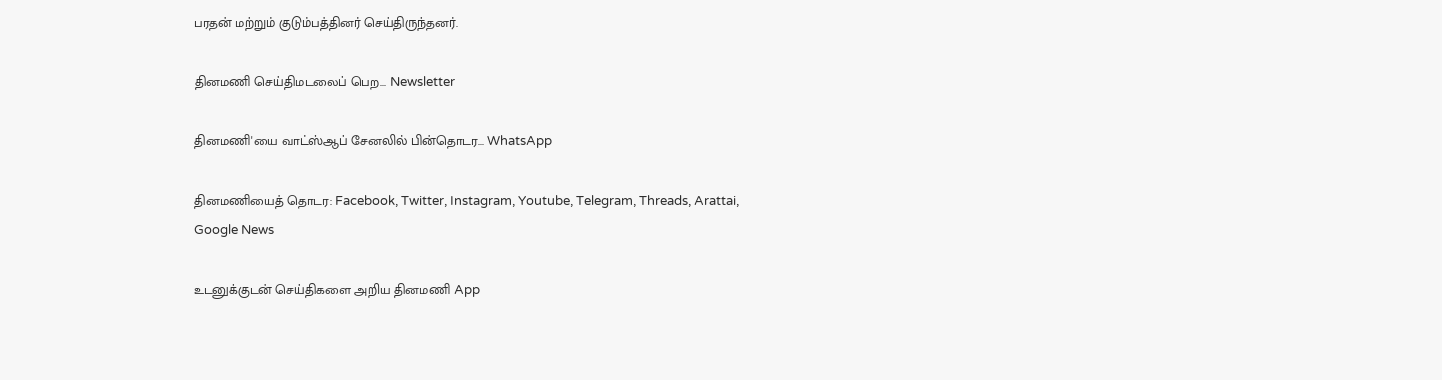பரதன் மற்றும் குடும்பத்தினர் செய்திருந்தனர்.

தினமணி செய்திமடலைப் பெற... Newsletter

தினமணி'யை வாட்ஸ்ஆப் சேனலில் பின்தொடர... WhatsApp

தினமணியைத் தொடர: Facebook, Twitter, Instagram, Youtube, Telegram, Threads, Arattai, Google News

உடனுக்குடன் செய்திகளை அறிய தினமணி App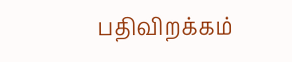பதிவிறக்கம்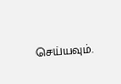செய்யவும்.